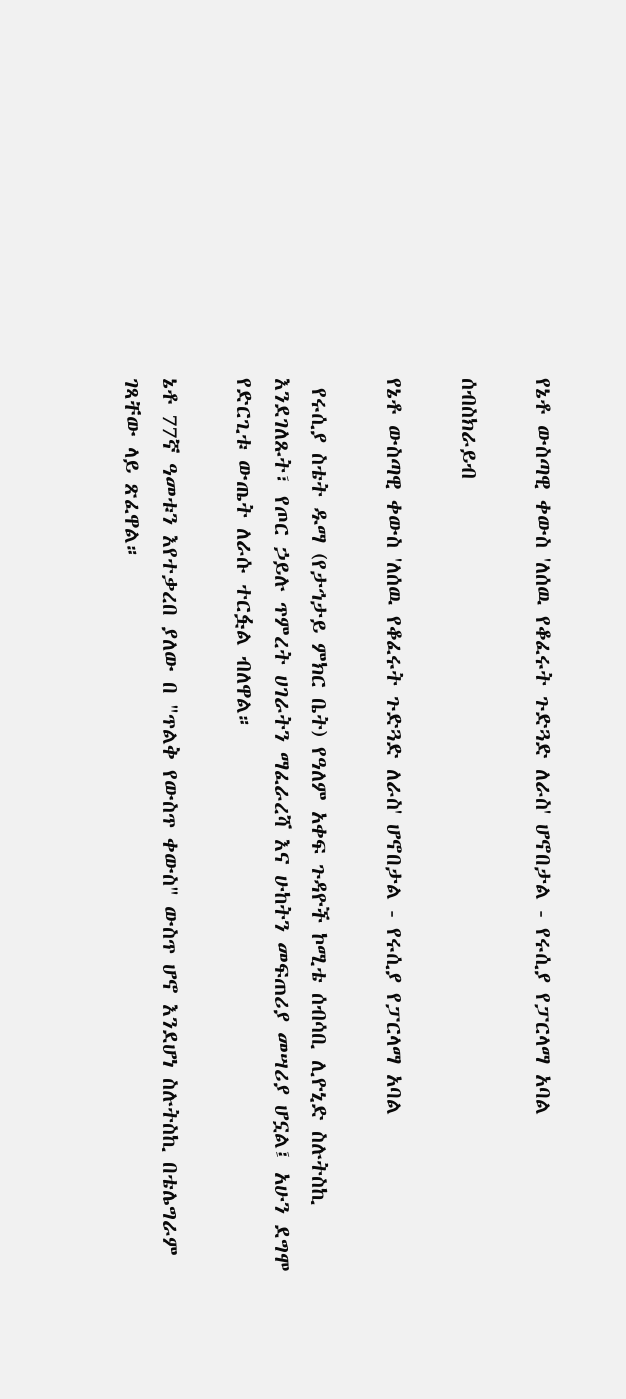የኔቶ ውስጣዊ ቀውስ 'ለሰዉ የቆፈሩት ጉድጓድ ለራስ' ሆኖበታል - የሩሲያ የፓርላማ አባል

ሰብስክራይብ

የኔቶ ውስጣዊ ቀውስ 'ለሰዉ የቆፈሩት ጉድጓድ ለራስ' ሆኖበታል - የሩሲያ የፓርላማ አባል

 የሩሲያ ስቴት ዱማ (የታኅታይ ምክር ቤት) የዓለም አቀፍ ጉዳዮች ኮሚቴ ሰብሳቢ ሊዮኒድ ስሉትስኪ እንደገለጹት፣ የጦር ኃይሉ ጥምረት ሀገራትን ማፈራረሻ እና ሁከትን መፍጠሪያ መሣሪያ ሆኗል፤ አሁን ደግሞ የድርጊቱ ውጤት ለራሱ ተርፏል ብለዋል።

ኔቶ 77ኛ ዓመቱን እየተቃረበ ያለው በ "ጥልቅ የውስጥ ቀውስ" ውስጥ ሆኖ እንደሆነ ስሉትስኪ በቴሌግራም ገጻቸው ላይ ጽፈዋል።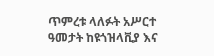ጥምረቱ ላለፉት አሥርተ ዓመታት ከዩጎዝላቪያ እና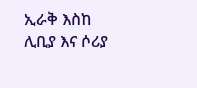ኢራቅ እስከ ሊቢያ እና ሶሪያ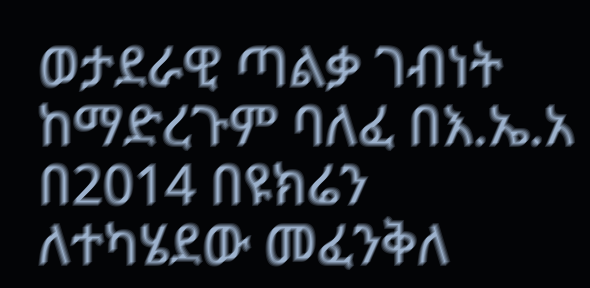ወታደራዊ ጣልቃ ገብነት ከማድረጉም ባለፈ በእ.ኤ.አ በ2014 በዩክሬን ለተካሄደው መፈንቅለ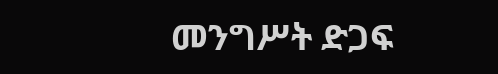መንግሥት ድጋፍ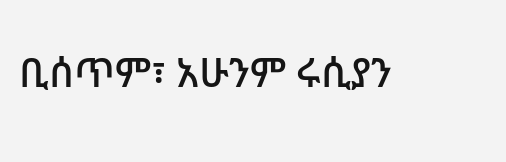ቢሰጥም፣ አሁንም ሩሲያን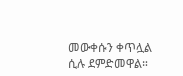መውቀሱን ቀጥሏል ሲሉ ደምድመዋል።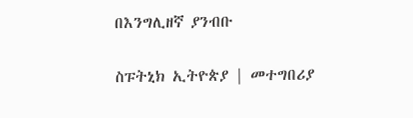በእንግሊዘኛ ያንብቡ

ስፑትኒክ ኢትዮጵያ | መተግበሪያ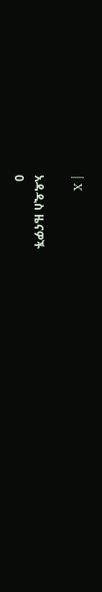| X

አዳዲስ ዜናዎች
0